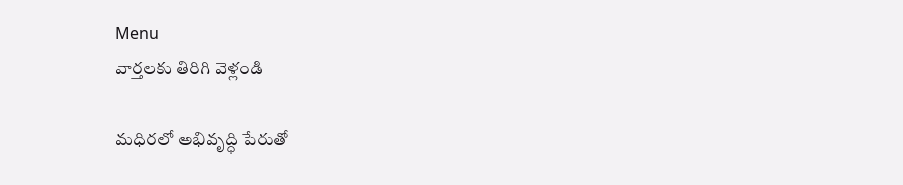Menu
వార్తలకు తిరిగి వెళ్లండి

మధిరలో అభివృద్ధి పేరుతో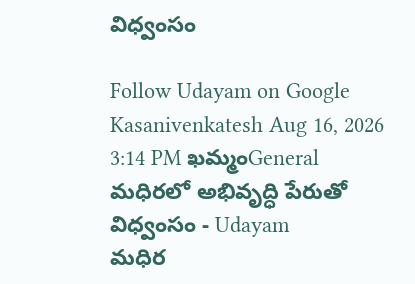విధ్వంసం

Follow Udayam on Google
Kasanivenkatesh Aug 16, 2026 3:14 PM ఖమ్మంGeneral
మధిరలో అభివృద్ధి పేరుతో విధ్వంసం - Udayam
మధిర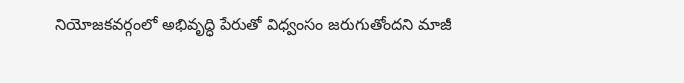నియోజకవర్గంలో అభివృద్ధి పేరుతో విధ్వంసం జరుగుతోందని మాజీ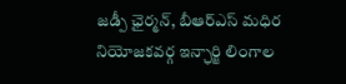జడ్పీ ఛైర్మన్, బీఆర్ఎస్ మధిర నియోజకవర్గ ఇన్ఛార్జి లింగాల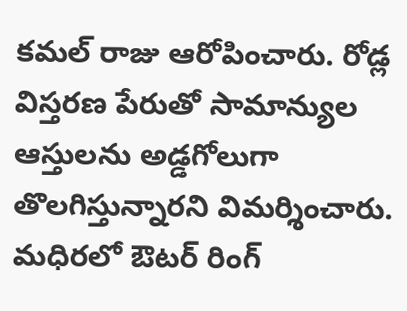కమల్ రాజు ఆరోపించారు. రోడ్ల విస్తరణ పేరుతో సామాన్యుల ఆస్తులను అడ్డగోలుగా తొలగిస్తున్నారని విమర్శించారు. మధిరలో ఔటర్ రింగ్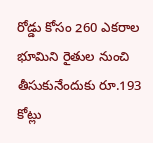రోడ్డు కోసం 260 ఎకరాల భూమిని రైతుల నుంచి తీసుకునేందుకు రూ.193 కోట్లు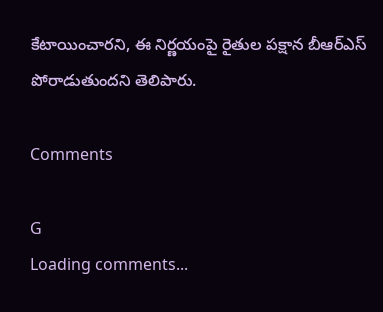కేటాయించారని, ఈ నిర్ణయంపై రైతుల పక్షాన బీఆర్ఎస్ పోరాడుతుందని తెలిపారు.

Comments

G
Loading comments...